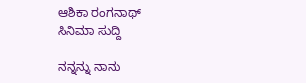ಆಶಿಕಾ ರಂಗನಾಥ್
ಸಿನಿಮಾ ಸುದ್ದಿ

ನನ್ನನ್ನು ನಾನು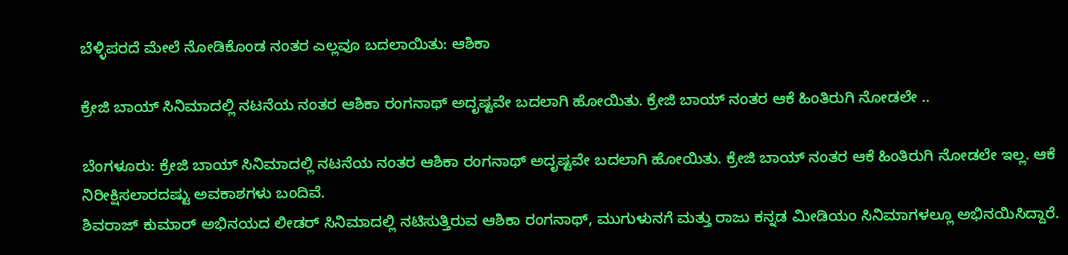ಬೆಳ್ಳಿಪರದೆ ಮೇಲೆ ನೋಡಿಕೊಂಡ ನಂತರ ಎಲ್ಲವೂ ಬದಲಾಯಿತು: ಆಶಿಕಾ

ಕ್ರೇಜಿ ಬಾಯ್ ಸಿನಿಮಾದಲ್ಲಿ ನಟನೆಯ ನಂತರ ಆಶಿಕಾ ರಂಗನಾಥ್ ಅದೃಷ್ಟವೇ ಬದಲಾಗಿ ಹೋಯಿತು. ಕ್ರೇಜಿ ಬಾಯ್ ನಂತರ ಆಕೆ ಹಿಂತಿರುಗಿ ನೋಡಲೇ ..

ಬೆಂಗಳೂರು: ಕ್ರೇಜಿ ಬಾಯ್ ಸಿನಿಮಾದಲ್ಲಿ ನಟನೆಯ ನಂತರ ಆಶಿಕಾ ರಂಗನಾಥ್ ಅದೃಷ್ಟವೇ ಬದಲಾಗಿ ಹೋಯಿತು. ಕ್ರೇಜಿ ಬಾಯ್ ನಂತರ ಆಕೆ ಹಿಂತಿರುಗಿ ನೋಡಲೇ ಇಲ್ಲ. ಆಕೆ ನಿರೀಕ್ಷಿಸಲಾರದಷ್ಟು ಅವಕಾಶಗಳು ಬಂದಿವೆ.
ಶಿವರಾಜ್ ಕುಮಾರ್ ಅಭಿನಯದ ಲೀಡರ್ ಸಿನಿಮಾದಲ್ಲಿ ನಟಿಸುತ್ತಿರುವ ಆಶಿಕಾ ರಂಗನಾಥ್, ಮುಗುಳುನಗೆ ಮತ್ತು ರಾಜು ಕನ್ನಡ ಮೀಡಿಯಂ ಸಿನಿಮಾಗಳಲ್ಲೂ ಅಭಿನಯಿಸಿದ್ದಾರೆ.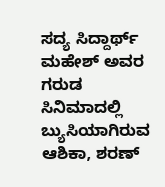ಸದ್ಯ ಸಿದ್ದಾರ್ಥ್ ಮಹೇಶ್ ಅವರ ಗರುಡ ಸಿನಿಮಾದಲ್ಲಿ ಬ್ಯುಸಿಯಾಗಿರುವ ಆಶಿಕಾ, ಶರಣ್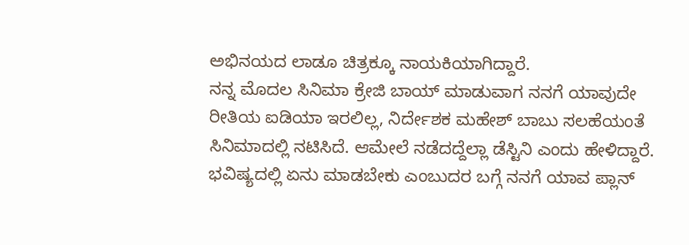ಅಭಿನಯದ ಲಾಡೂ ಚಿತ್ರಕ್ಕೂ ನಾಯಕಿಯಾಗಿದ್ದಾರೆ.
ನನ್ನ ಮೊದಲ ಸಿನಿಮಾ ಕ್ರೇಜಿ ಬಾಯ್ ಮಾಡುವಾಗ ನನಗೆ ಯಾವುದೇ ರೀತಿಯ ಐಡಿಯಾ ಇರಲಿಲ್ಲ, ನಿರ್ದೇಶಕ ಮಹೇಶ್ ಬಾಬು ಸಲಹೆಯಂತೆ ಸಿನಿಮಾದಲ್ಲಿ ನಟಿಸಿದೆ. ಆಮೇಲೆ ನಡೆದದ್ದೆಲ್ಲಾ ಡೆಸ್ಟಿನಿ ಎಂದು ಹೇಳಿದ್ದಾರೆ.
ಭವಿಷ್ಯದಲ್ಲಿ ಏನು ಮಾಡಬೇಕು ಎಂಬುದರ ಬಗ್ಗೆ ನನಗೆ ಯಾವ ಪ್ಲಾನ್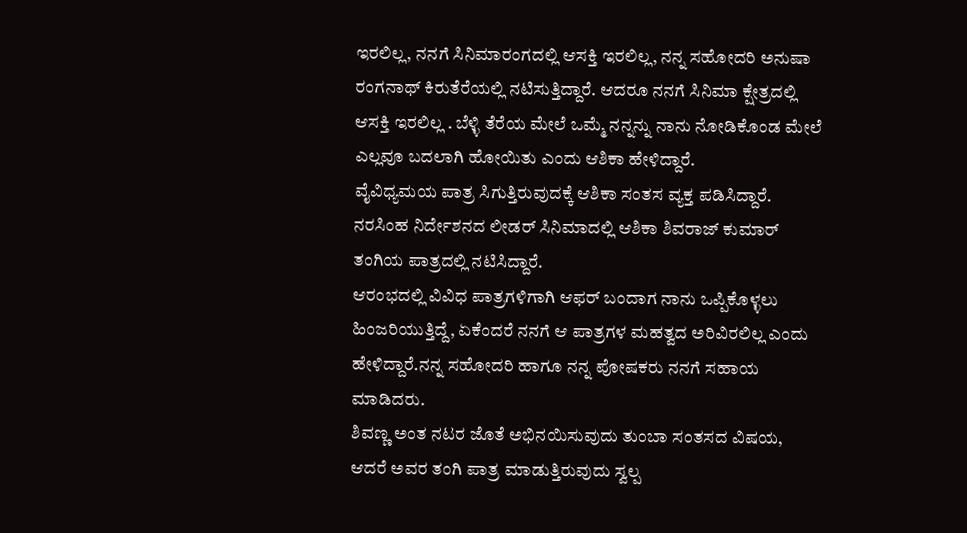ಇರಲಿಲ್ಲ, ನನಗೆ ಸಿನಿಮಾರಂಗದಲ್ಲಿ ಆಸಕ್ತಿ ಇರಲಿಲ್ಲ, ನನ್ನ ಸಹೋದರಿ ಅನುಷಾ ರಂಗನಾಥ್ ಕಿರುತೆರೆಯಲ್ಲಿ ನಟಿಸುತ್ತಿದ್ದಾರೆ. ಆದರೂ ನನಗೆ ಸಿನಿಮಾ ಕ್ಷೇತ್ರದಲ್ಲಿ ಆಸಕ್ತಿ ಇರಲಿಲ್ಲ . ಬೆಳ್ಳಿ ತೆರೆಯ ಮೇಲೆ ಒಮ್ಮೆ ನನ್ನನ್ನು ನಾನು ನೋಡಿಕೊಂಡ ಮೇಲೆ ಎಲ್ಲವೂ ಬದಲಾಗಿ ಹೋಯಿತು ಎಂದು ಆಶಿಕಾ ಹೇಳಿದ್ದಾರೆ.
ವೈವಿಧ್ಯಮಯ ಪಾತ್ರ ಸಿಗುತ್ತಿರುವುದಕ್ಕೆ ಆಶಿಕಾ ಸಂತಸ ವ್ಯಕ್ತ ಪಡಿಸಿದ್ದಾರೆ. ನರಸಿಂಹ ನಿರ್ದೇಶನದ ಲೀಡರ್ ಸಿನಿಮಾದಲ್ಲಿ ಆಶಿಕಾ ಶಿವರಾಜ್ ಕುಮಾರ್ ತಂಗಿಯ ಪಾತ್ರದಲ್ಲಿ ನಟಿಸಿದ್ದಾರೆ.
ಆರಂಭದಲ್ಲಿ ವಿವಿಧ ಪಾತ್ರಗಳಿಗಾಗಿ ಆಫರ್ ಬಂದಾಗ ನಾನು ಒಪ್ಪಿಕೊಳ್ಳಲು ಹಿಂಜರಿಯುತ್ತಿದ್ದೆ, ಏಕೆಂದರೆ ನನಗೆ ಆ ಪಾತ್ರಗಳ ಮಹತ್ವದ ಅರಿವಿರಲಿಲ್ಲ ಎಂದು ಹೇಳಿದ್ದಾರೆ.ನನ್ನ ಸಹೋದರಿ ಹಾಗೂ ನನ್ನ ಪೋಷಕರು ನನಗೆ ಸಹಾಯ ಮಾಡಿದರು.
ಶಿವಣ್ಣ ಅಂತ ನಟರ ಜೊತೆ ಅಭಿನಯಿಸುವುದು ತುಂಬಾ ಸಂತಸದ ವಿಷಯ, ಆದರೆ ಅವರ ತಂಗಿ ಪಾತ್ರ ಮಾಡುತ್ತಿರುವುದು ಸ್ವಲ್ಪ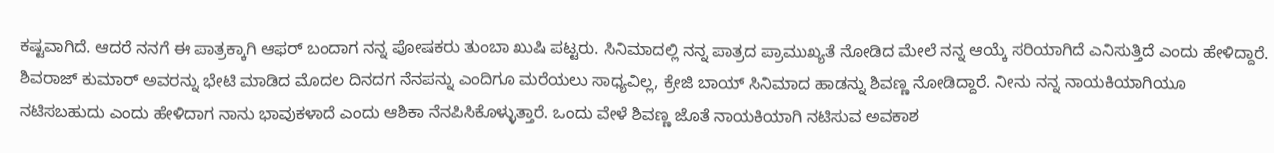ಕಷ್ಟವಾಗಿದೆ. ಆದರೆ ನನಗೆ ಈ ಪಾತ್ರಕ್ಕಾಗಿ ಆಫರ್ ಬಂದಾಗ ನನ್ನ ಪೋಷಕರು ತುಂಬಾ ಖುಷಿ ಪಟ್ಟರು. ಸಿನಿಮಾದಲ್ಲಿ ನನ್ನ ಪಾತ್ರದ ಪ್ರಾಮುಖ್ಯತೆ ನೋಡಿದ ಮೇಲೆ ನನ್ನ ಆಯ್ಕೆ ಸರಿಯಾಗಿದೆ ಎನಿಸುತ್ತಿದೆ ಎಂದು ಹೇಳಿದ್ದಾರೆ.
ಶಿವರಾಜ್ ಕುಮಾರ್ ಅವರನ್ನು ಭೇಟಿ ಮಾಡಿದ ಮೊದಲ ದಿನದಗ ನೆನಪನ್ನು ಎಂದಿಗೂ ಮರೆಯಲು ಸಾಧ್ಯವಿಲ್ಲ, ಕ್ರೇಜಿ ಬಾಯ್ ಸಿನಿಮಾದ ಹಾಡನ್ನು ಶಿವಣ್ಣ ನೋಡಿದ್ದಾರೆ. ನೀನು ನನ್ನ ನಾಯಕಿಯಾಗಿಯೂ ನಟಿಸಬಹುದು ಎಂದು ಹೇಳಿದಾಗ ನಾನು ಭಾವುಕಳಾದೆ ಎಂದು ಆಶಿಕಾ ನೆನಪಿಸಿಕೊಳ್ಳುತ್ತಾರೆ. ಒಂದು ವೇಳೆ ಶಿವಣ್ಣ ಜೊತೆ ನಾಯಕಿಯಾಗಿ ನಟಿಸುವ ಅವಕಾಶ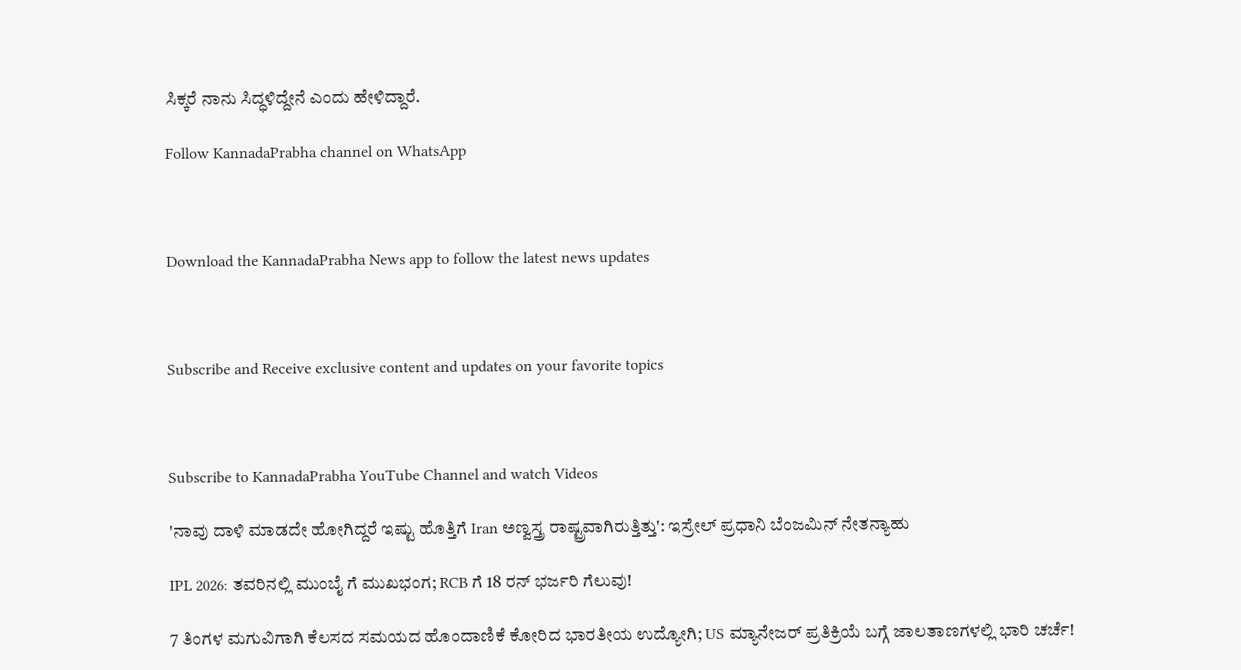ಸಿಕ್ಕರೆ ನಾನು ಸಿದ್ಧಳಿದ್ದೇನೆ ಎಂದು ಹೇಳಿದ್ದಾರೆ.

Follow KannadaPrabha channel on WhatsApp



Download the KannadaPrabha News app to follow the latest news updates



Subscribe and Receive exclusive content and updates on your favorite topics



Subscribe to KannadaPrabha YouTube Channel and watch Videos

'ನಾವು ದಾಳಿ ಮಾಡದೇ ಹೋಗಿದ್ದರೆ ಇಷ್ಟು ಹೊತ್ತಿಗೆ Iran ಅಣ್ವಸ್ತ್ರ ರಾಷ್ಟ್ರವಾಗಿರುತ್ತಿತ್ತು': ಇಸ್ರೇಲ್ ಪ್ರಧಾನಿ ಬೆಂಜಮಿನ್ ನೇತನ್ಯಾಹು

IPL 2026: ತವರಿನಲ್ಲಿ ಮುಂಬೈ ಗೆ ಮುಖಭಂಗ; RCB ಗೆ 18 ರನ್ ಭರ್ಜರಿ ಗೆಲುವು!

7 ತಿಂಗಳ ಮಗುವಿಗಾಗಿ ಕೆಲಸದ ಸಮಯದ ಹೊಂದಾಣಿಕೆ ಕೋರಿದ ಭಾರತೀಯ ಉದ್ಯೋಗಿ; US ಮ್ಯಾನೇಜರ್ ಪ್ರತಿಕ್ರಿಯೆ ಬಗ್ಗೆ ಜಾಲತಾಣಗಳಲ್ಲಿ ಭಾರಿ ಚರ್ಚೆ!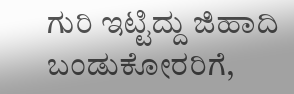ಗುರಿ ಇಟ್ಟಿದ್ದು ಜಿಹಾದಿ ಬಂಡುಕೋರರಿಗೆ,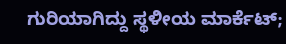ಗುರಿಯಾಗಿದ್ದು ಸ್ಥಳೀಯ ಮಾರ್ಕೆಟ್;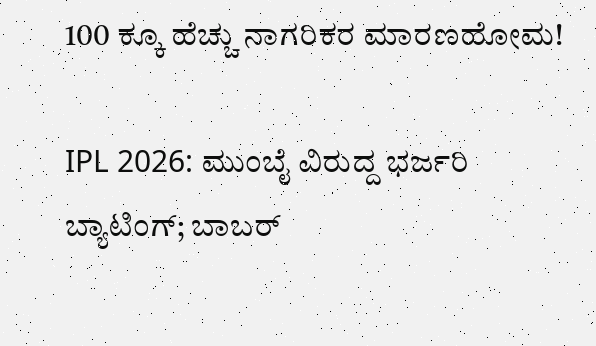100 ಕ್ಕೂ ಹೆಚ್ಚು ನಾಗರಿಕರ ಮಾರಣಹೋಮ!

IPL 2026: ಮುಂಬೈ ವಿರುದ್ದ ಭರ್ಜರಿ ಬ್ಯಾಟಿಂಗ್; ಬಾಬರ್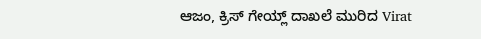ಆಜಂ, ಕ್ರಿಸ್ ಗೇಯ್ಲ್ ದಾಖಲೆ ಮುರಿದ Virat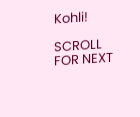Kohli!

SCROLL FOR NEXT